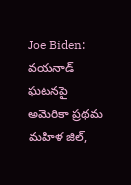Joe Biden: వయనాడ్ ఘటనపై అమెరికా ప్రథమ మహిళ జిల్,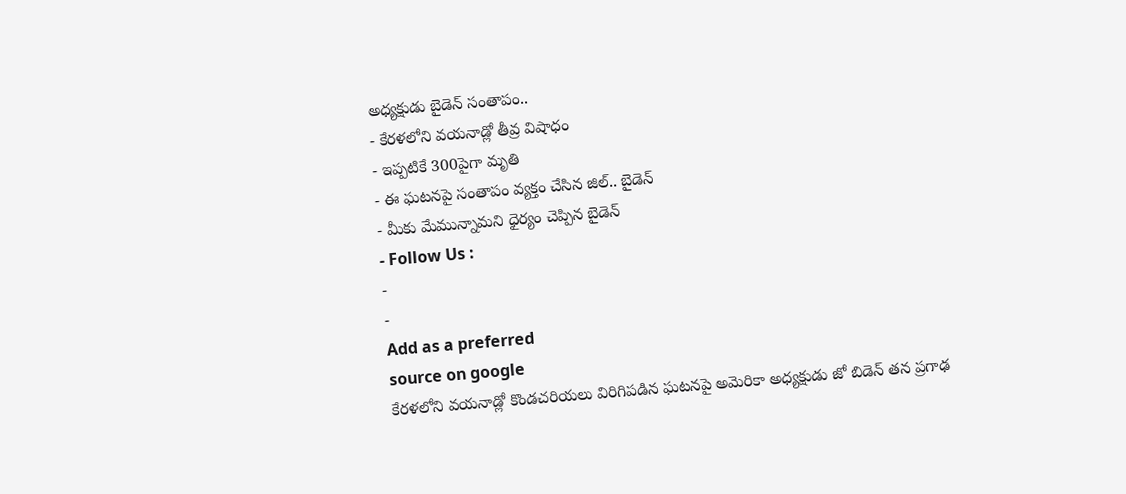అధ్యక్షుడు బైడెన్ సంతాపం..
- కేరళలోని వయనాడ్లో తీవ్ర విషాధం
- ఇప్పటికే 300పైగా మృతి
- ఈ ఘటనపై సంతాపం వ్యక్తం చేసిన జిల్.. బైడెన్
- మీకు మేమున్నామని ధైర్యం చెప్పిన బైడెన్
- Follow Us :
-
-
Add as a preferred
source on google
కేరళలోని వయనాడ్లో కొండచరియలు విరిగిపడిన ఘటనపై అమెరికా అధ్యక్షుడు జో బిడెన్ తన ప్రగాఢ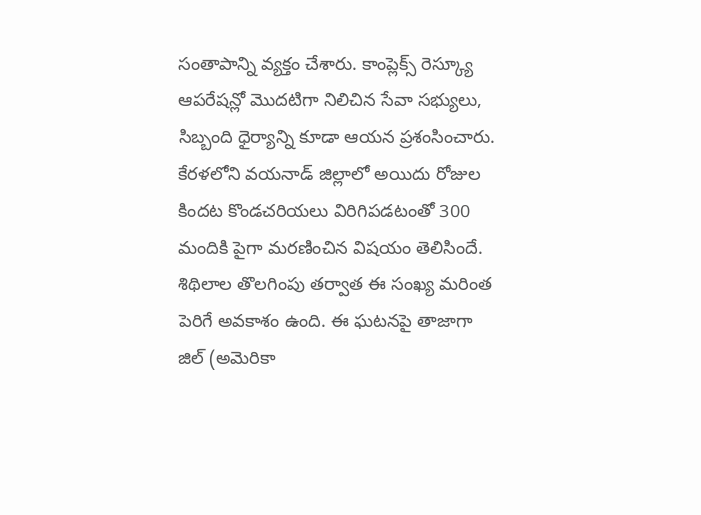సంతాపాన్ని వ్యక్తం చేశారు. కాంప్లెక్స్ రెస్క్యూ ఆపరేషన్లో మొదటిగా నిలిచిన సేవా సభ్యులు, సిబ్బంది ధైర్యాన్ని కూడా ఆయన ప్రశంసించారు. కేరళలోని వయనాడ్ జిల్లాలో అయిదు రోజుల కిందట కొండచరియలు విరిగిపడటంతో 300 మందికి పైగా మరణించిన విషయం తెలిసిందే. శిథిలాల తొలగింపు తర్వాత ఈ సంఖ్య మరింత పెరిగే అవకాశం ఉంది. ఈ ఘటనపై తాజాగా జిల్ (అమెరికా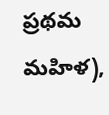ప్రథమ మహిళ),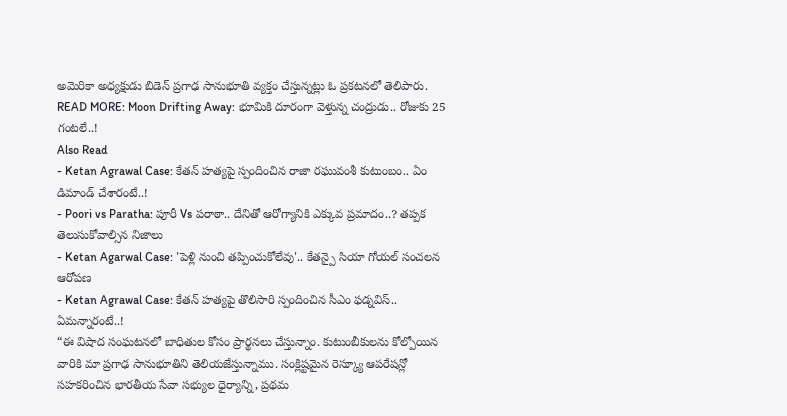అమెరికా అధ్యక్షుడు బిడెన్ ప్రగాఢ సానుభూతి వ్యక్తం చేస్తున్నట్లు ఓ ప్రకటనలో తెలిపారు.
READ MORE: Moon Drifting Away: భూమికి దూరంగా వెళ్తున్న చంద్రుడు.. రోజుకు 25 గంటలే..!
Also Read
- Ketan Agrawal Case: కేతన్ హత్యపై స్పందించిన రాజా రఘువంశీ కుటుంబం.. ఏం డిమాండ్ చేశారంటే..!
- Poori vs Paratha: పూరీ Vs పరాఠా.. దేనితో ఆరోగ్యానికి ఎక్కువ ప్రమాదం..? తప్పక తెలుసుకోవాల్సిన నిజాలు
- Ketan Agarwal Case: 'పెళ్లి నుంచి తప్పించుకోలేవు'.. కేతన్పై సియా గోయల్ సంచలన ఆరోపణ
- Ketan Agrawal Case: కేతన్ హత్యపై తొలిసారి స్పందించిన సీఎం ఫడ్నవిస్.. ఏమన్నారంటే..!
“ఈ విషాద సంఘటనలో బాధితుల కోసం ప్రార్థనలు చేస్తున్నాం. కుటుంబీకులను కోల్పోయిన వారికి మా ప్రగాఢ సానుభూతిని తెలియజేస్తున్నాము. సంక్లిష్టమైన రెస్క్యూ ఆపరేషన్లో సహకరించిన భారతీయ సేవా సభ్యుల ధైర్యాన్ని, ప్రథమ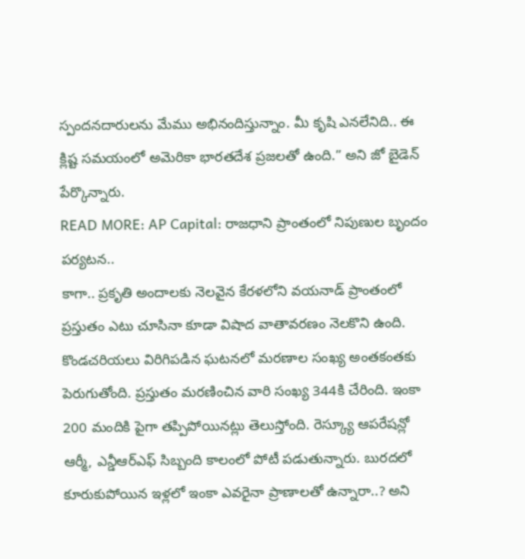స్పందనదారులను మేము అభినందిస్తున్నాం. మీ కృషి ఎనలేనిది.. ఈ క్లిష్ట సమయంలో అమెరికా భారతదేశ ప్రజలతో ఉంది.” అని జో బైడెన్ పేర్కొన్నారు.
READ MORE: AP Capital: రాజధాని ప్రాంతంలో నిపుణుల బృందం పర్యటన..
కాగా.. ప్రకృతి అందాలకు నెలవైన కేరళలోని వయనాడ్ ప్రాంతంలో ప్రస్తుతం ఎటు చూసినా కూడా విషాద వాతావరణం నెలకొని ఉంది. కొండచరియలు విరిగిపడిన ఘటనలో మరణాల సంఖ్య అంతకంతకు పెరుగుతోంది. ప్రస్తుతం మరణించిన వారి సంఖ్య 344కి చేరింది. ఇంకా 200 మందికి పైగా తప్పిపోయినట్లు తెలుస్తోంది. రెస్క్యూ ఆపరేషన్లో ఆర్మీ, ఎన్డీఆర్ఎఫ్ సిబ్బంది కాలంలో పోటీ పడుతున్నారు. బురదలో కూరుకుపోయిన ఇళ్లలో ఇంకా ఎవరైనా ప్రాణాలతో ఉన్నారా..? అని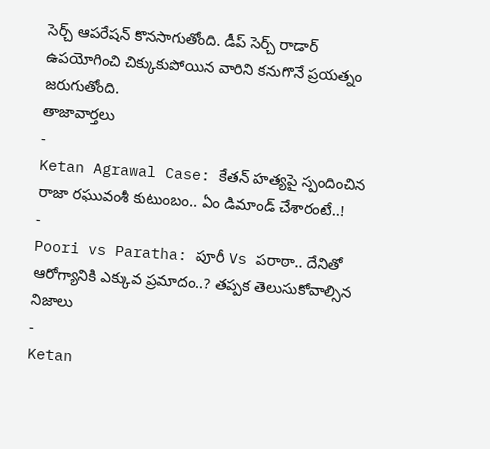సెర్చ్ ఆపరేషన్ కొనసాగుతోంది. డీప్ సెర్చ్ రాడార్ ఉపయోగించి చిక్కుకుపోయిన వారిని కనుగొనే ప్రయత్నం జరుగుతోంది.
తాజావార్తలు
-
Ketan Agrawal Case: కేతన్ హత్యపై స్పందించిన రాజా రఘువంశీ కుటుంబం.. ఏం డిమాండ్ చేశారంటే..!
-
Poori vs Paratha: పూరీ Vs పరాఠా.. దేనితో ఆరోగ్యానికి ఎక్కువ ప్రమాదం..? తప్పక తెలుసుకోవాల్సిన నిజాలు
-
Ketan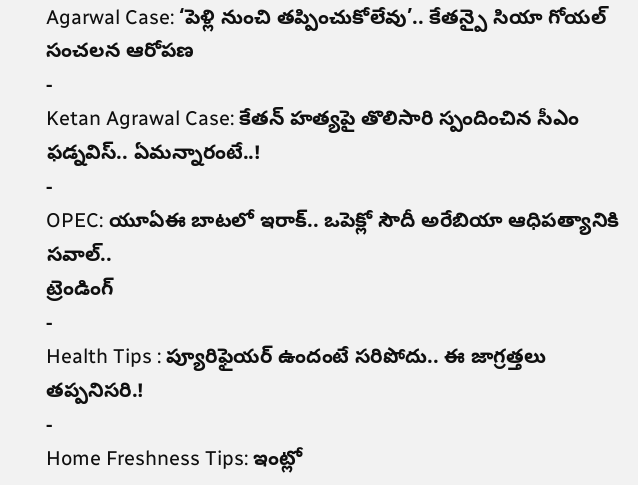Agarwal Case: ‘పెళ్లి నుంచి తప్పించుకోలేవు’.. కేతన్పై సియా గోయల్ సంచలన ఆరోపణ
-
Ketan Agrawal Case: కేతన్ హత్యపై తొలిసారి స్పందించిన సీఎం ఫడ్నవిస్.. ఏమన్నారంటే..!
-
OPEC: యూఏఈ బాటలో ఇరాక్.. ఒపెక్లో సౌదీ అరేబియా ఆధిపత్యానికి సవాల్..
ట్రెండింగ్
-
Health Tips : ప్యూరిఫైయర్ ఉందంటే సరిపోదు.. ఈ జాగ్రత్తలు తప్పనిసరి.!
-
Home Freshness Tips: ఇంట్లో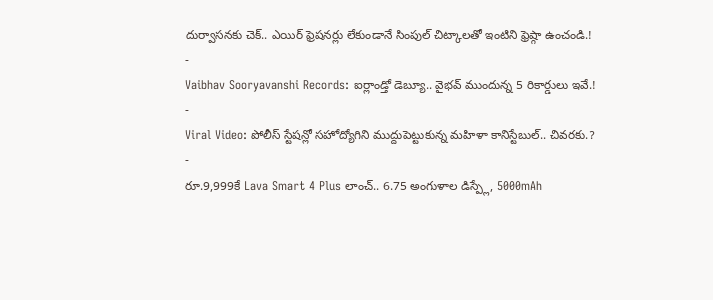దుర్వాసనకు చెక్.. ఎయిర్ ఫ్రెషనర్లు లేకుండానే సింపుల్ చిట్కాలతో ఇంటిని ఫ్రెష్గా ఉంచండి.!
-
Vaibhav Sooryavanshi Records: ఐర్లాండ్తో డెబ్యూ.. వైభవ్ ముందున్న 5 రికార్డులు ఇవే.!
-
Viral Video: పోలీస్ స్టేషన్లో సహోద్యోగిని ముద్దుపెట్టుకున్న మహిళా కానిస్టేబుల్.. చివరకు.?
-
రూ.9,999కే Lava Smart 4 Plus లాంచ్.. 6.75 అంగుళాల డిస్ప్లే, 5000mAh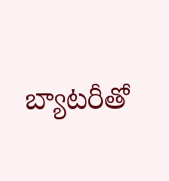బ్యాటరీతో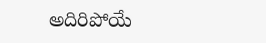అదిరిపోయే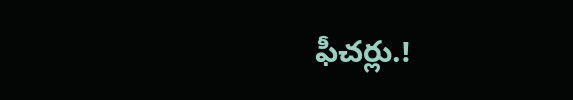ఫీచర్లు.!